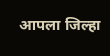आपला जिल्हा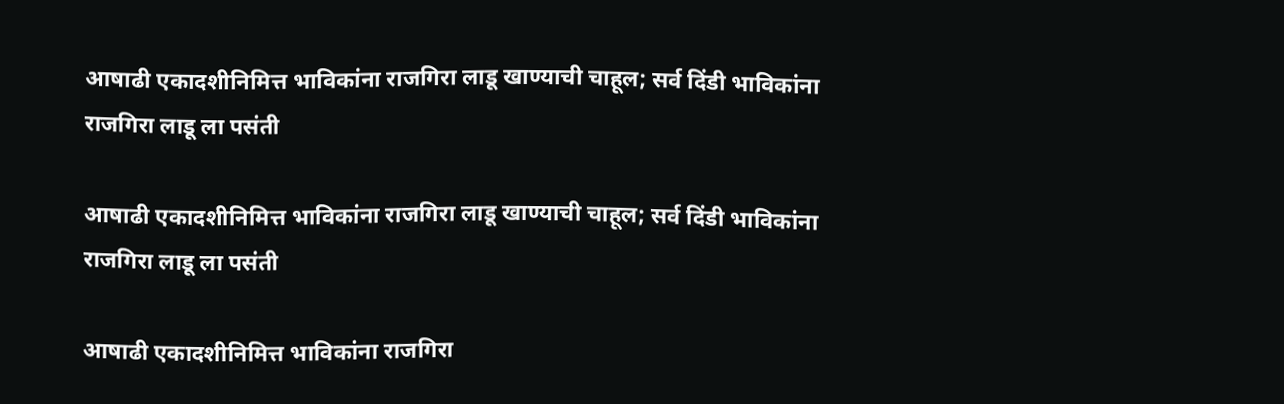आषाढी एकादशीनिमित्त भाविकांना राजगिरा लाडू खाण्याची चाहूल; सर्व दिंडी भाविकांना राजगिरा लाडू ला पसंती

आषाढी एकादशीनिमित्त भाविकांना राजगिरा लाडू खाण्याची चाहूल; सर्व दिंडी भाविकांना राजगिरा लाडू ला पसंती

आषाढी एकादशीनिमित्त भाविकांना राजगिरा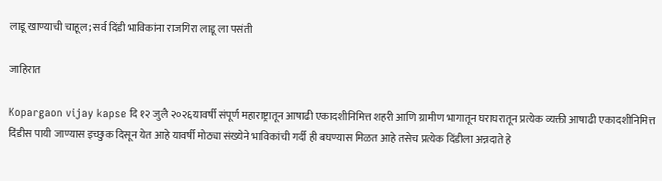लाडू खाण्याची चाहूल; सर्व दिंडी भाविकांना राजगिरा लाडू ला पसंती

जाहिरात

Kopargaon vijay kapse दि १२ जुलै २०२६यावर्षी संपूर्ण महाराष्ट्रातून आषाढी एकादशीनिमित्त शहरी आणि ग्रामीण भागातून घराघरातून प्रत्येक व्यक्ती आषाढी एकादशीनिमित्त दिंडीस पायी जाण्यास इच्छुक दिसून येत आहे यावर्षी मोठ्या संख्येने भाविकांची गर्दी ही बघण्यास मिळत आहे तसेच प्रत्येक दिंडीला अन्नदाते हे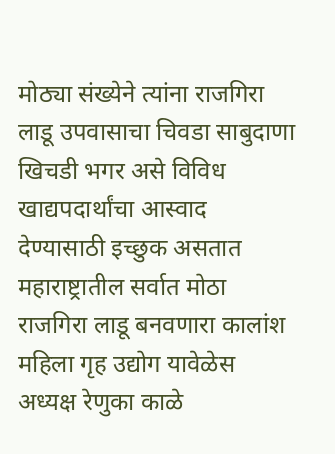मोठ्या संख्येने त्यांना राजगिरा लाडू उपवासाचा चिवडा साबुदाणा खिचडी भगर असे विविध खाद्यपदार्थांचा आस्वाद देण्यासाठी इच्छुक असतात महाराष्ट्रातील सर्वात मोठा राजगिरा लाडू बनवणारा कालांश महिला गृह उद्योग यावेळेस अध्यक्ष रेणुका काळे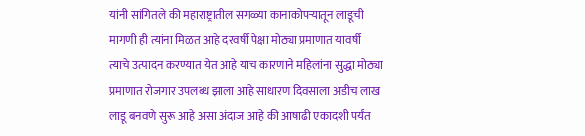यांनी सांगितले की महाराष्ट्रातील सगळ्या कानाकोपऱ्यातून लाडूची मागणी ही त्यांना मिळत आहे दरवर्षी पेक्षा मोठ्या प्रमाणात यावर्षी त्याचे उत्पादन करण्यात येत आहे याच कारणाने महिलांना सुद्धा मोठ्या प्रमाणात रोजगार उपलब्ध झाला आहे साधारण दिवसाला अडीच लाख लाडू बनवणे सुरू आहे असा अंदाज आहे की आषाढी एकादशी पर्यंत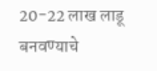20-22 लाख लाडू बनवण्याचे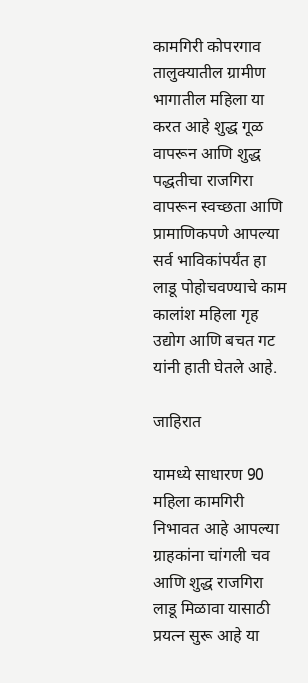कामगिरी कोपरगाव तालुक्यातील ग्रामीण भागातील महिला या करत आहे शुद्ध गूळ वापरून आणि शुद्ध पद्धतीचा राजगिरा वापरून स्वच्छता आणि प्रामाणिकपणे आपल्या सर्व भाविकांपर्यंत हा लाडू पोहोचवण्याचे काम कालांश महिला गृह उद्योग आणि बचत गट यांनी हाती घेतले आहे.

जाहिरात

यामध्ये साधारण 90 महिला कामगिरी निभावत आहे आपल्या ग्राहकांना चांगली चव आणि शुद्ध राजगिरा लाडू मिळावा यासाठी प्रयत्न सुरू आहे या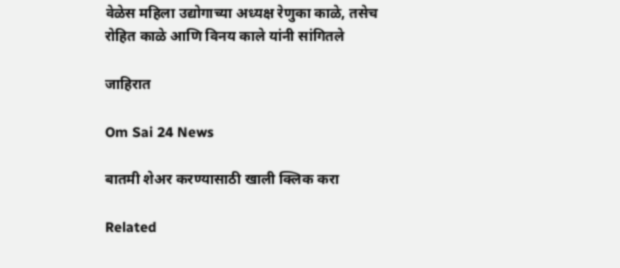वेळेस महिला उद्योगाच्या अध्यक्ष रेणुका काळे, तसेच रोहित काळे आणि विनय काले यांनी सांगितले

जाहिरात

Om Sai 24 News

बातमी शेअर करण्यासाठी खाली क्लिक करा

Related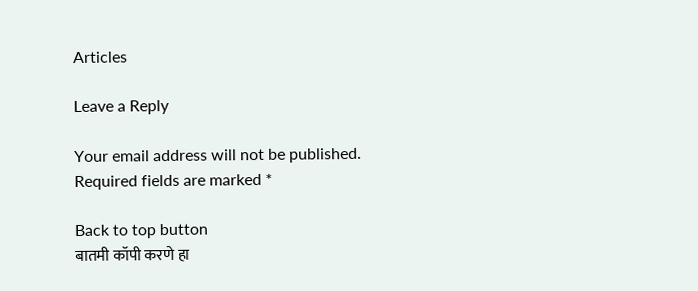Articles

Leave a Reply

Your email address will not be published. Required fields are marked *

Back to top button
बातमी कॉपी करणे हा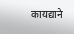कायद्याने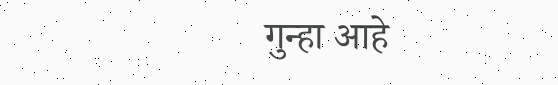गुन्हा आहे